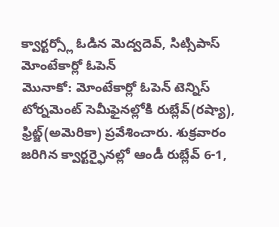క్వార్టర్స్లో ఓడిన మెద్వదెవ్, సిట్సిపాస్
మోంటేకార్లో ఓపెన్
మొనాకో: మోంటేకార్లో ఓపెన్ టెన్నిస్ టోర్నమెంట్ సెమీఫైనల్లోకి రుబ్లేవ్(రష్యా), ఫ్రిట్జ్(అమెరికా) ప్రవేశించారు. శుక్రవారం జరిగిన క్వార్టర్ఫైనల్లో ఆండీ రుబ్లేవ్ 6-1,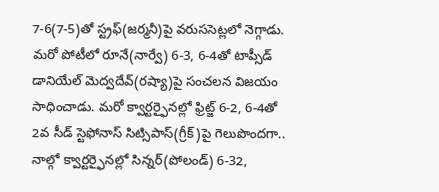7-6(7-5)తో స్ట్రఫ్(జర్మనీ)పై వరుససెట్లలో నెగ్గాడు. మరో పోటీలో రూనే(నార్వే) 6-3, 6-4తో టాప్సీడ్ డానియేల్ మెద్వదేవ్(రష్యా)పై సంచలన విజయం సాధించాడు. మరో క్వార్టర్ఫైనల్లో ఫ్రిట్జ్ 6-2, 6-4తో 2వ సీడ్ స్టెఫోనాస్ సిట్సిపాస్(గ్రీక్)పై గెలుపొందగా.. నాల్గో క్వార్టర్ఫైనల్లో సిన్నర్(పోలండ్) 6-32,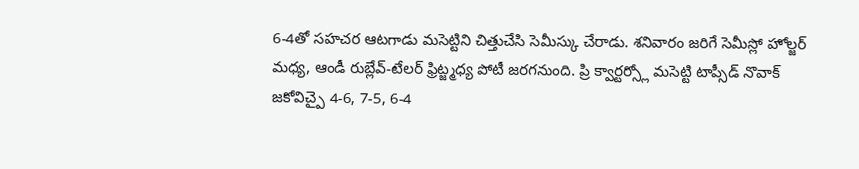6-4తో సహచర ఆటగాడు మసెట్టిని చిత్తుచేసి సెమీస్కు చేరాడు. శనివారం జరిగే సెమీస్లో హోల్జర్ మధ్య, ఆండీ రుబ్లేవ్-టేలర్ ఫ్రిట్జ్మధ్య పోటీ జరగనుంది. ప్రి క్వార్టర్స్లో మసెట్టి టాప్సీడ్ నొవాక్ జకోవిచ్పై 4-6, 7-5, 6-4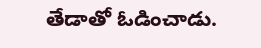తేడాతో ఓడించాడు.